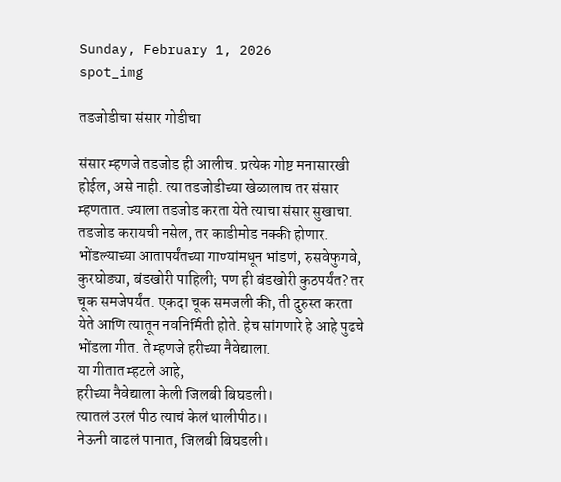Sunday, February 1, 2026
spot_img

तडजोडीचा संसार गोडीचा

संसार म्हणजे तडजोड ही आलीच. प्रत्येक गोष्ट मनासारखी होईल, असे नाही. त्या तडजोडीच्या खेळालाच तर संसार म्हणतात. ज्याला तडजोड करता येते त्याचा संसार सुखाचा. तडजोड करायची नसेल, तर काडीमोड नक्की होणार. भोंडल्याच्या आतापर्यंतच्या गाण्यांमधून भांडणं, रुसवेफुगवे, कुरघोड्या, बंडखोरी पाहिली; पण ही बंडखोरी कुठपर्यंत? तर चूक समजेपर्यंत. एकदा चूक समजली की, ती दुरुस्त करता येते आणि त्यातून नवनिर्मिती होते. हेच सांगणारे हे आहे पुढचे भोंडला गीत. ते म्हणजे हरीच्या नैवेद्याला.
या गीतात म्हटले आहे,
हरीच्या नैवेद्याला केली जिलबी बिघडली।
त्यातलं उरलं पीठ त्याचं केलं थालीपीठ।।
नेऊनी वाढलं पानात, जिलबी बिघडली।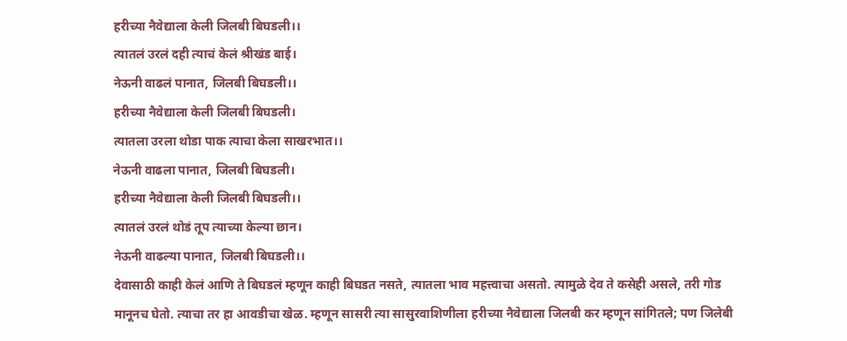हरीच्या नैवेद्याला केली जिलबी बिघडली।।
त्यातलं उरलं दही त्याचं केलं श्रीखंड बाई।
नेऊनी वाढलं पानात, जिलबी बिघडली।।
हरीच्या नैवेद्याला केली जिलबी बिघडली।
त्यातला उरला थोडा पाक त्याचा केला साखरभात।।
नेऊनी वाढला पानात, जिलबी बिघडली।
हरीच्या नैवेद्याला केली जिलबी बिघडली।।
त्यातलं उरलं थोडं तूप त्याच्या केल्या छान।
नेऊनी वाढल्या पानात, जिलबी बिघडली।।
देवासाठी काही केलं आणि ते बिघडलं म्हणून काही बिघडत नसते, त्यातला भाव महत्त्वाचा असतो. त्यामुळे देव ते कसेही असले, तरी गोड मानूनच घेतो. त्याचा तर हा आवडीचा खेळ. म्हणून सासरी त्या सासुरवाशिणीला हरीच्या नैवेद्याला जिलबी कर म्हणून सांगितले; पण जिलेबी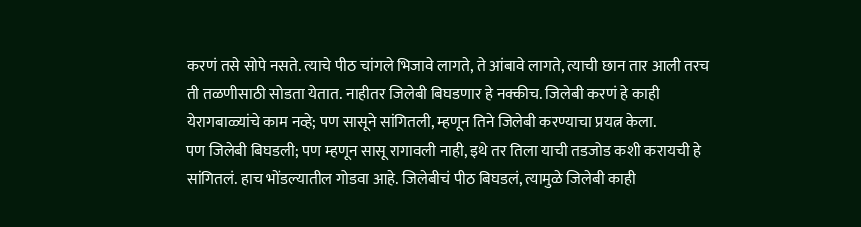करणं तसे सोपे नसते. त्याचे पीठ चांगले भिजावे लागते, ते आंबावे लागते, त्याची छान तार आली तरच ती तळणीसाठी सोडता येतात. नाहीतर जिलेबी बिघडणार हे नक्कीच. जिलेबी करणं हे काही येरागबाळ्यांचे काम नव्हे; पण सासूने सांगितली, म्हणून तिने जिलेबी करण्याचा प्रयत्न केला.
पण जिलेबी बिघडली; पण म्हणून सासू रागावली नाही, इथे तर तिला याची तडजोड कशी करायची हे सांगितलं. हाच भोंडल्यातील गोडवा आहे. जिलेबीचं पीठ बिघडलं, त्यामुळे जिलेबी काही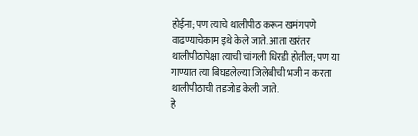होईना; पण त्याचे थालीपीठ करून खमंगपणे वाढण्याचेकाम इथे केले जाते. आता खरंतर थालीपीठापेक्षा त्याची चांगली धिरडी होतील; पण या गाण्यात त्या बिघडलेल्या जिलेबीची भजी न करता थालीपीठाची तडजोड केली जाते.
हे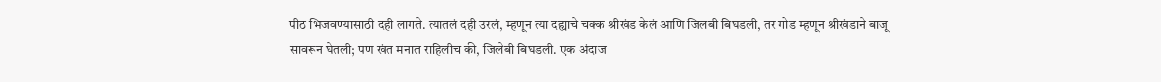पीठ भिजवण्यासाठी दही लागते. त्यातलं दही उरलं, म्हणून त्या दह्याचे चक्क श्रीखंड केलं आणि जिलबी बिघडली, तर गोड म्हणून श्रीखंडाने बाजू सावरून घेतली; पण खंत मनात राहिलीच की, जिलेबी बिघडली. एक अंदाज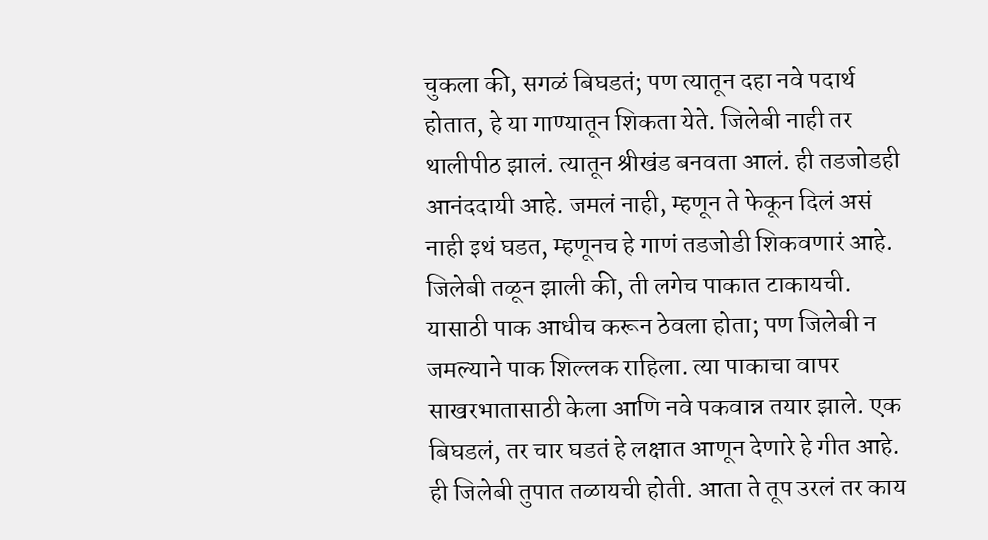चुकला की, सगळं बिघडतं; पण त्यातून दहा नवे पदार्थ होतात, हे या गाण्यातून शिकता येते. जिलेबी नाही तर थालीपीठ झालं. त्यातून श्रीखंड बनवता आलं. ही तडजोडही आनंददायी आहे. जमलं नाही, म्हणून ते फेकून दिलं असं नाही इथं घडत, म्हणूनच हे गाणं तडजोडी शिकवणारं आहे.
जिलेबी तळून झाली की, ती लगेच पाकात टाकायची. यासाठी पाक आधीच करून ठेवला होता; पण जिलेबी न जमल्याने पाक शिल्लक राहिला. त्या पाकाचा वापर साखरभातासाठी केला आणि नवे पकवान्न तयार झाले. एक बिघडलं, तर चार घडतं हे लक्षात आणून देणारे हे गीत आहे. ही जिलेबी तुपात तळायची होती. आता ते तूप उरलं तर काय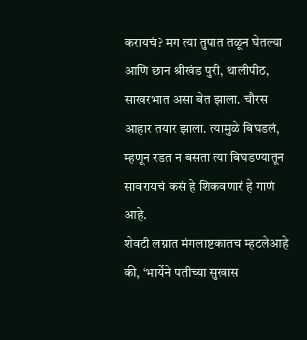करायचं? मग त्या तुपात तळून घेतल्या आणि छान श्रीखंड पुरी, थालीपीठ, साखरभात असा बेत झाला. चौरस आहार तयार झाला. त्यामुळे बिघडलं, म्हणून रडत न बसता त्या बिघडण्यातून सावरायचं कसं हे शिकवणारं हे गाणं आहे.
शेवटी लग्नात मंगलाष्टकातच म्हटलेआहे की, ‘भार्येने पतीच्या सुखास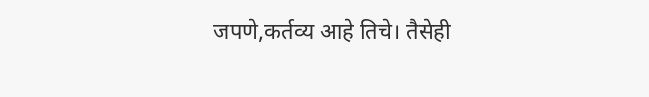जपणे,कर्तव्य आहे तिचे। तैसेही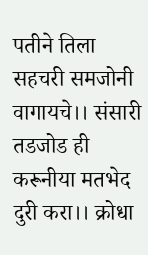पतीने तिला सहचरी समजोनी वागायचे।। संसारी तडजोड ही करूनीया मतभेद दुरी करा।। क्रोधा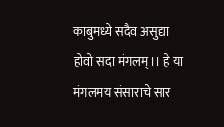काबुमध्ये सदैव असुद्या होवो सदा मंगलम्।। हे या मंगलमय संसाराचे सार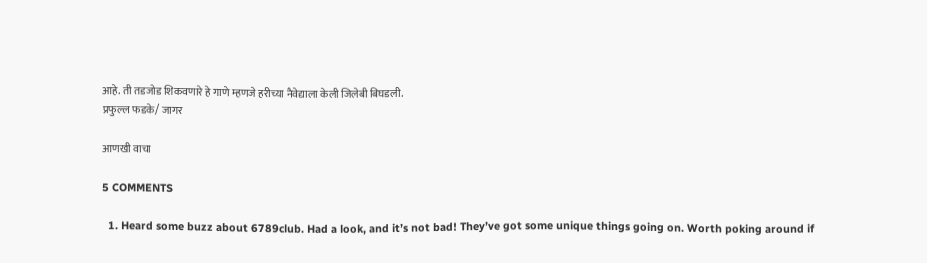आहे. ती तडजोड शिकवणारे हे गाणे म्हणजे हरीच्या नैवेद्याला केली जिलेबी बिघडली.
प्रफुल्ल फडके/ जागर

आणखी वाचा

5 COMMENTS

  1. Heard some buzz about 6789club. Had a look, and it’s not bad! They’ve got some unique things going on. Worth poking around if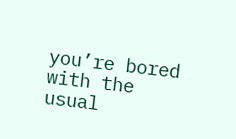you’re bored with the usual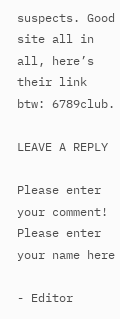suspects. Good site all in all, here’s their link btw: 6789club.

LEAVE A REPLY

Please enter your comment!
Please enter your name here

- Editor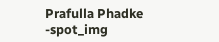Prafulla Phadke -spot_img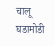चालू घडामोडी